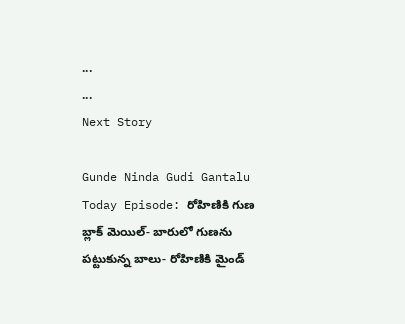...
...
Next Story

Gunde Ninda Gudi Gantalu Today Episode: రోహిణికి గుణ బ్లాక్ మెయిల్- బారులో గుణను పట్టుకున్న బాలు- రోహిణికి మైండ్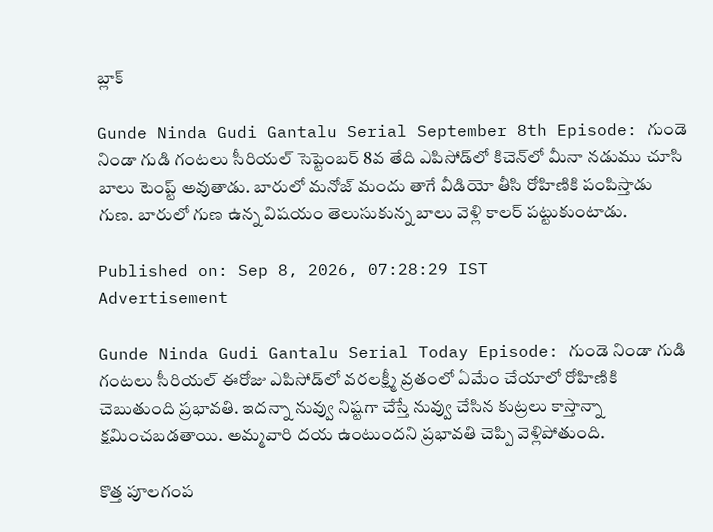బ్లాక్

Gunde Ninda Gudi Gantalu Serial September 8th Episode: గుండె నిండా గుడి గంటలు సీరియల్ సెప్టెంబర్ 8వ తేది ఎపిసోడ్‌లో కిచెన్‌లో మీనా నడుము చూసి బాలు టెంప్ట్ అవుతాడు. బారులో మనోజ్ మందు తాగే వీడియో తీసి రోహిణికి పంపిస్తాడు గుణ. బారులో గుణ ఉన్న విషయం తెలుసుకున్న బాలు వెళ్లి కాలర్ పట్టుకుంటాడు.

Published on: Sep 8, 2026, 07:28:29 IST
Advertisement

Gunde Ninda Gudi Gantalu Serial Today Episode: గుండె నిండా గుడి గంటలు సీరియల్ ఈరోజు ఎపిసోడ్‌లో వరలక్ష్మీ వ్రతంలో ఏమేం చేయాలో రోహిణికి చెబుతుంది ప్రభావతి. ఇదన్నా నువ్వు నిష్టగా చేస్తే నువ్వు చేసిన కుట్రలు కాస్తాన్నా క్షమించబడతాయి. అమ్మవారి దయ ఉంటుందని ప్రభావతి చెప్పి వెళ్లిపోతుంది.

కొత్త పూలగంప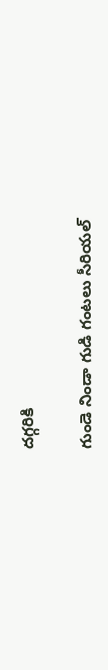దగ్గరికి

గుండె నిండా గుడి గంటలు సీరియల్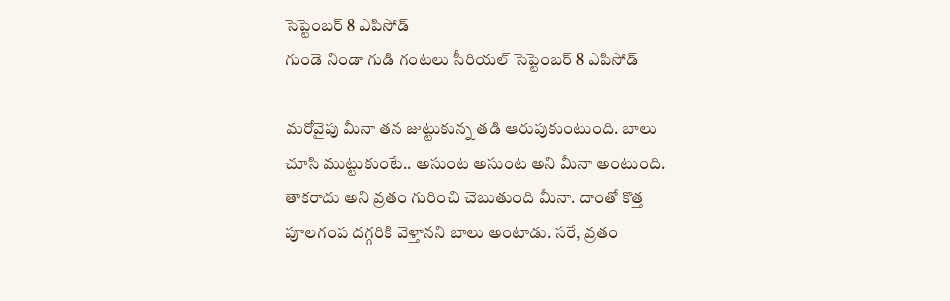సెప్టెంబర్ 8 ఎపిసోడ్
గుండె నిండా గుడి గంటలు సీరియల్ సెప్టెంబర్ 8 ఎపిసోడ్

మరోవైపు మీనా తన జుట్టుకున్న తడి ఆరుపుకుంటుంది. బాలు చూసి ముట్టుకుంటే.. అసుంట అసుంట అని మీనా అంటుంది. తాకరాదు అని వ్రతం గురించి చెబుతుంది మీనా. దాంతో కొత్త పూలగంప దగ్గరికి వెళ్తానని బాలు అంటాడు. సరే, వ్రతం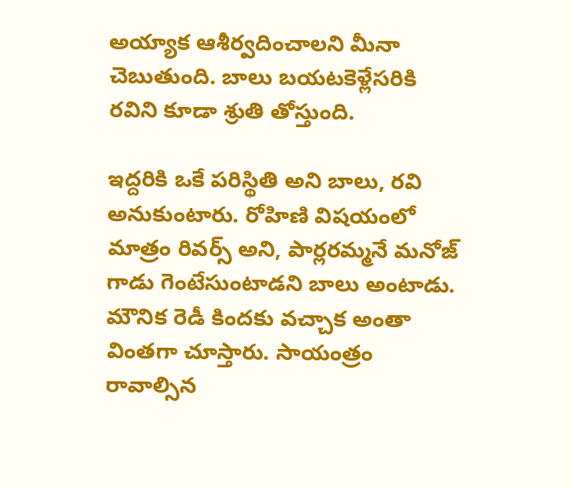అయ్యాక ఆశీర్వదించాలని మీనా చెబుతుంది. బాలు బయటకెళ్లేసరికి రవిని కూడా శ్రుతి తోస్తుంది.

ఇద్దరికి ఒకే పరిస్థితి అని బాలు, రవి అనుకుంటారు. రోహిణి విషయంలో మాత్రం రివర్స్ అని, పార్లరమ్మనే మనోజ్ గాడు గెంటేసుంటాడని బాలు అంటాడు. మౌనిక రెడీ కిందకు వచ్చాక అంతా వింతగా చూస్తారు. సాయంత్రం రావాల్సిన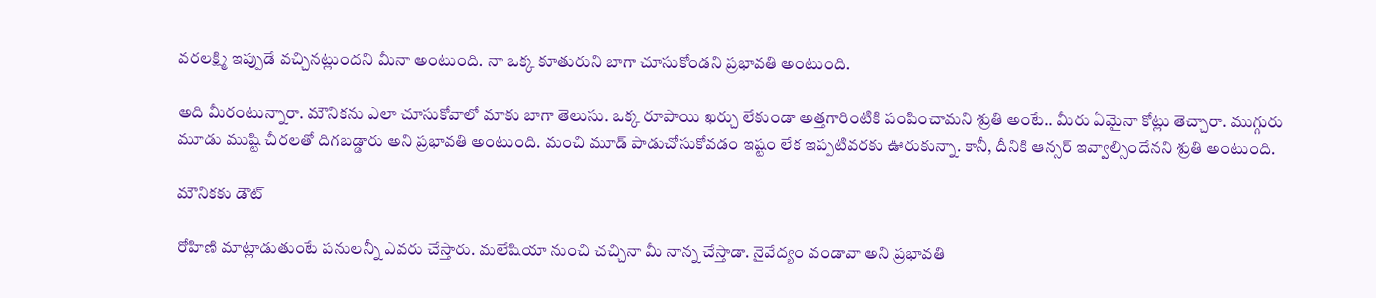వరలక్ష్మి ఇప్పుడే వచ్చినట్లుందని మీనా అంటుంది. నా ఒక్క కూతురుని బాగా చూసుకోండని ప్రభావతి అంటుంది.

అది మీరంటున్నారా. మౌనికను ఎలా చూసుకోవాలో మాకు బాగా తెలుసు. ఒక్క రూపాయి ఖర్చు లేకుండా అత్తగారింటికి పంపించామని శ్రుతి అంటే.. మీరు ఏమైనా కోట్లు తెచ్చారా. ముగ్గురు మూడు ముష్టి చీరలతో దిగబడ్డారు అని ప్రభావతి అంటుంది. మంచి మూడ్ పాడుచోసుకోవడం ఇష్టం లేక ఇప్పటివరకు ఊరుకున్నా. కానీ, దీనికి ఆన్సర్ ఇవ్వాల్సిందేనని శ్రుతి అంటుంది.

మౌనికకు డౌట్

రోహిణి మాట్లాడుతుంటే పనులన్నీ ఎవరు చేస్తారు. మలేషియా నుంచి చచ్చినా మీ నాన్న చేస్తాడా. నైవేద్యం వండావా అని ప్రభావతి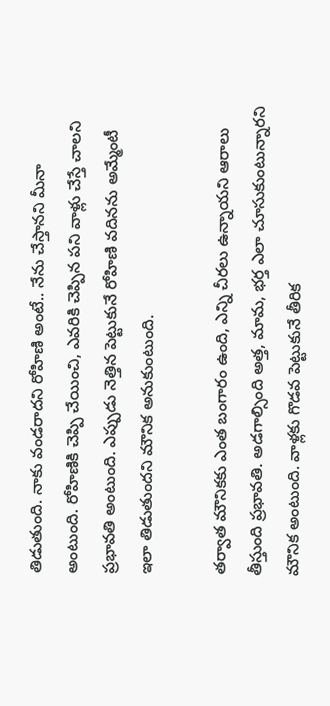తిడుతుంది. నాకు వండరాదని రోహిణి అంటే.. నేను చేస్తానని మీనా అంటుంది. రోహిణికి చెప్పి చేయించి, ఎవరికి చెప్పిన పని వాళ్లు చేస్తే చాలని ప్రభావతి అంటుంది. ఎప్పుడు నెత్తిన పెట్టుకునే రోహిణి వదినను అమ్మేంటీ ఇలా తిడుతుందని మౌనిక అనుకుంటుంది.

తర్వాత మౌనికకు ఎంత బంగారం ఉంది, ఎన్ని చీరలు ఉన్నాయని ఆరాలు తీస్తుంది ప్రభావతి. అడగాల్సింది అత్త, మామ, భర్త ఎలా చూసుకుంటున్నారని మౌనిక అంటుంది. వాళ్లకు గొడవ పెట్టుకునే తీరిక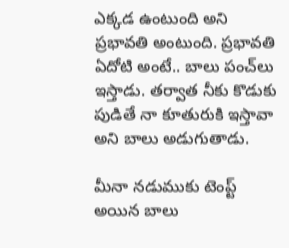ఎక్కడ ఉంటుంది అని ప్రభావతి అంటుంది. ప్రభావతి ఏదోటి అంటే.. బాలు పంచ్‌లు ఇస్తాడు. తర్వాత నీకు కొడుకు పుడితే నా కూతురుకి ఇస్తావా అని బాలు అడుగుతాడు.

మీనా నడుముకు టెంప్ట్ అయిన బాలు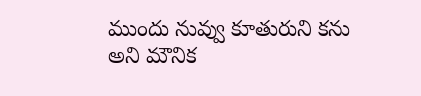ముందు నువ్వు కూతురుని కను అని మౌనిక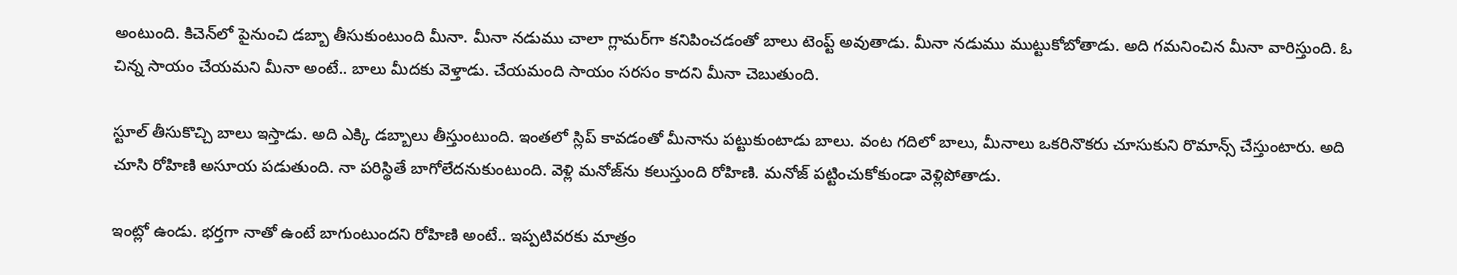అంటుంది. కిచెన్‌లో పైనుంచి డబ్బా తీసుకుంటుంది మీనా. మీనా నడుము చాలా గ్లామర్‌గా కనిపించడంతో బాలు టెంప్ట్ అవుతాడు. మీనా నడుము ముట్టుకోబోతాడు. అది గమనించిన మీనా వారిస్తుంది. ఓ చిన్న సాయం చేయమని మీనా అంటే.. బాలు మీదకు వెళ్తాడు. చేయమంది సాయం సరసం కాదని మీనా చెబుతుంది.

స్టూల్ తీసుకొచ్చి బాలు ఇస్తాడు. అది ఎక్కి డబ్బాలు తీస్తుంటుంది. ఇంతలో స్లిప్ కావడంతో మీనాను పట్టుకుంటాడు బాలు. వంట గదిలో బాలు, మీనాలు ఒకరినొకరు చూసుకుని రొమాన్స్ చేస్తుంటారు. అది చూసి రోహిణి అసూయ పడుతుంది. నా పరిస్థితే బాగోలేదనుకుంటుంది. వెళ్లి మనోజ్‌ను కలుస్తుంది రోహిణి. మనోజ్ పట్టించుకోకుండా వెళ్లిపోతాడు.

ఇంట్లో ఉండు. భర్తగా నాతో ఉంటే బాగుంటుందని రోహిణి అంటే.. ఇప్పటివరకు మాత్రం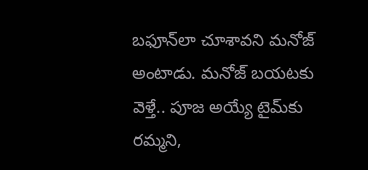బఫూన్‌లా చూశావని మనోజ్ అంటాడు. మనోజ్ బయటకు వెళ్తే.. పూజ అయ్యే టైమ్‌కు రమ్మని,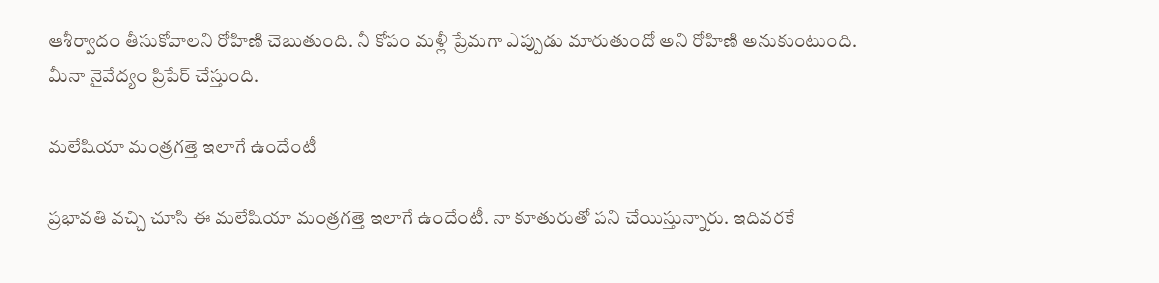ఆశీర్వాదం తీసుకోవాలని రోహిణి చెబుతుంది. నీ కోపం మళ్లీ ప్రేమగా ఎప్పుడు మారుతుందో అని రోహిణి అనుకుంటుంది. మీనా నైవేద్యం ప్రిపేర్ చేస్తుంది.

మలేషియా మంత్రగత్తె ఇలాగే ఉందేంటీ

ప్రభావతి వచ్చి చూసి ఈ మలేషియా మంత్రగత్తె ఇలాగే ఉందేంటీ. నా కూతురుతో పని చేయిస్తున్నారు. ఇదివరకే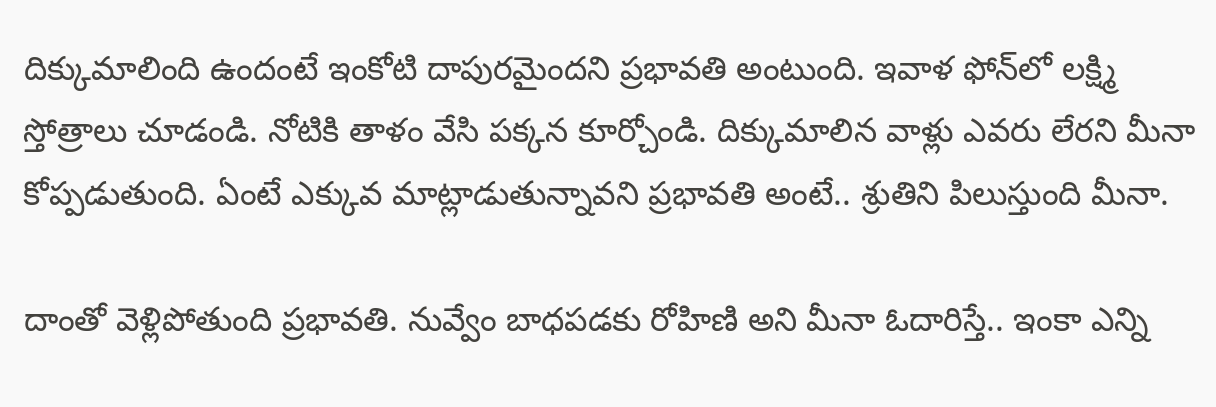దిక్కుమాలింది ఉందంటే ఇంకోటి దాపురమైందని ప్రభావతి అంటుంది. ఇవాళ ఫోన్‌లో లక్ష్మి స్తోత్రాలు చూడండి. నోటికి తాళం వేసి పక్కన కూర్చోండి. దిక్కుమాలిన వాళ్లు ఎవరు లేరని మీనా కోప్పడుతుంది. ఏంటే ఎక్కువ మాట్లాడుతున్నావని ప్రభావతి అంటే.. శ్రుతిని పిలుస్తుంది మీనా.

దాంతో వెళ్లిపోతుంది ప్రభావతి. నువ్వేం బాధపడకు రోహిణి అని మీనా ఓదారిస్తే.. ఇంకా ఎన్ని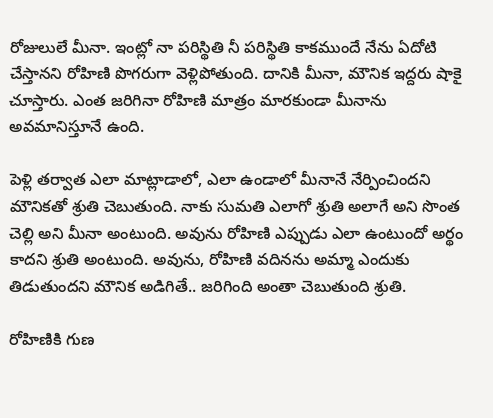రోజులులే మీనా. ఇంట్లో నా పరిస్థితి నీ పరిస్థితి కాకముందే నేను ఏదోటి చేస్తానని రోహిణి పొగరుగా వెళ్లిపోతుంది. దానికి మీనా, మౌనిక ఇద్దరు షాకై చూస్తారు. ఎంత జరిగినా రోహిణి మాత్రం మారకుండా మీనాను అవమానిస్తూనే ఉంది.

పెళ్లి తర్వాత ఎలా మాట్లాడాలో, ఎలా ఉండాలో మీనానే నేర్పించిందని మౌనికతో శ్రుతి చెబుతుంది. నాకు సుమతి ఎలాగో శ్రుతి అలాగే అని సొంత చెల్లి అని మీనా అంటుంది. అవును రోహిణి ఎప్పుడు ఎలా ఉంటుందో అర్థం కాదని శ్రుతి అంటుంది. అవును, రోహిణి వదినను అమ్మా ఎందుకు తిడుతుందని మౌనిక అడిగితే.. జరిగింది అంతా చెబుతుంది శ్రుతి.

రోహిణికి గుణ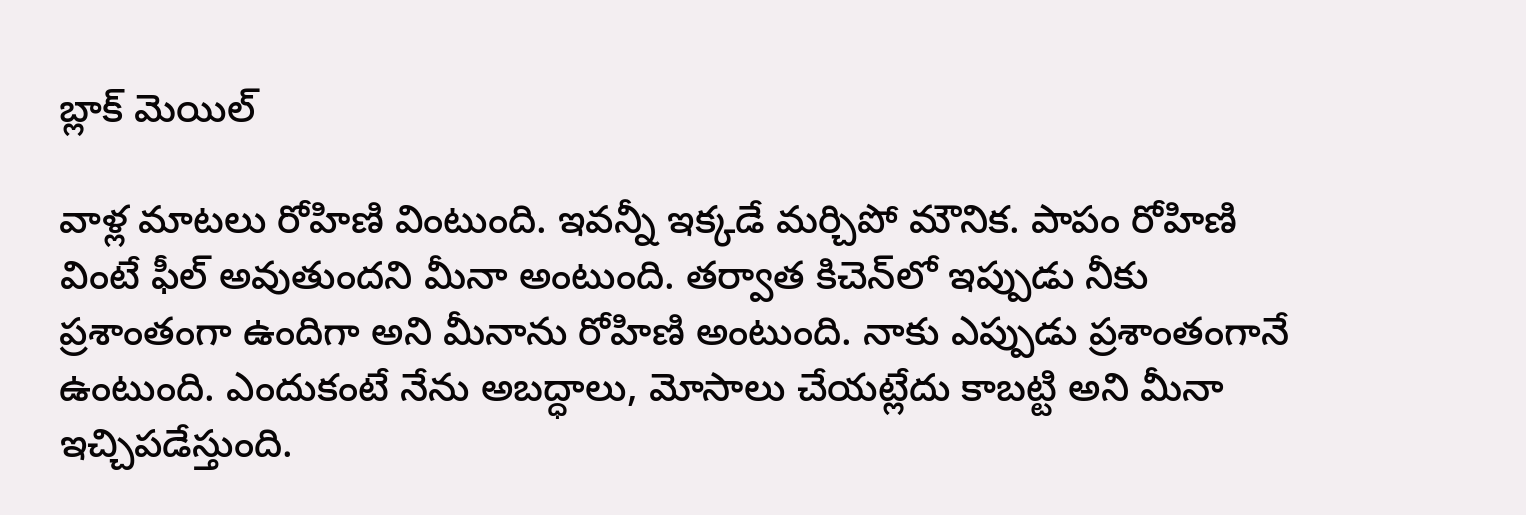బ్లాక్ మెయిల్

వాళ్ల మాటలు రోహిణి వింటుంది. ఇవన్నీ ఇక్కడే మర్చిపో మౌనిక. పాపం రోహిణి వింటే ఫీల్ అవుతుందని మీనా అంటుంది. తర్వాత కిచెన్‌లో ఇప్పుడు నీకు ప్రశాంతంగా ఉందిగా అని మీనాను రోహిణి అంటుంది. నాకు ఎప్పుడు ప్రశాంతంగానే ఉంటుంది. ఎందుకంటే నేను అబద్ధాలు, మోసాలు చేయట్లేదు కాబట్టి అని మీనా ఇచ్చిపడేస్తుంది.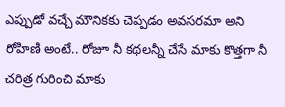ఎప్పుడో వచ్చే మౌనికకు చెప్పడం అవసరమా అని రోహిణి అంటే.. రోజూ నీ కథలన్నీ చేసే మాకు కొత్తగా నీ చరిత్ర గురించి మాకు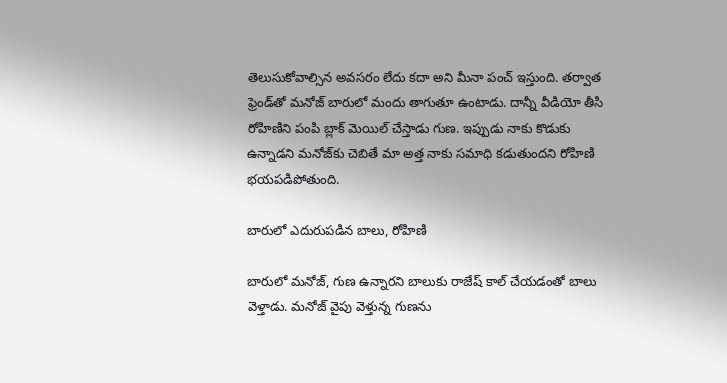తెలుసుకోవాల్సిన అవసరం లేదు కదా అని మీనా పంచ్ ఇస్తుంది. తర్వాత ఫ్రెండ్‌తో మనోజ్ బారులో మందు తాగుతూ ఉంటాడు. దాన్నీ వీడియో తీసి రోహిణిని పంపి బ్లాక్ మెయిల్ చేస్తాడు గుణ. ఇప్పుడు నాకు కొడుకు ఉన్నాడని మనోజ్‌కు చెబితే మా అత్త నాకు సమాధి కడుతుందని రోహిణి భయపడిపోతుంది.

బారులో ఎదురుపడిన బాలు, రోహిణి

బారులో మనోజ్, గుణ ఉన్నారని బాలుకు రాజేష్ కాల్ చేయడంతో బాలు వెళ్తాడు. మనోజ్ వైపు వెళ్తున్న గుణను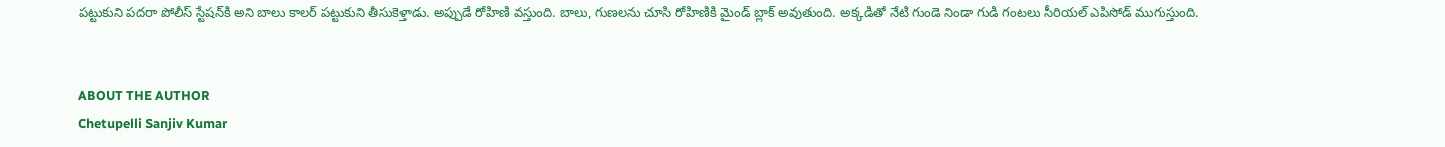పట్టుకుని పదరా పోలీస్ స్టేషన్‌కి అని బాలు కాలర్ పట్టుకుని తీసుకెళ్తాడు. అప్పుడే రోహిణి వస్తుంది. బాలు, గుణలను చూసి రోహిణికి మైండ్ బ్లాక్ అవుతుంది. అక్కడితో నేటి గుండె నిండా గుడి గంటలు సీరియల్ ఎపిసోడ్ ముగుస్తుంది.


ABOUT THE AUTHOR
Chetupelli Sanjiv Kumar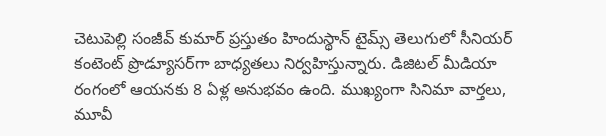చెటుపెల్లి సంజీవ్ కుమార్ ప్రస్తుతం హిందుస్థాన్ టైమ్స్ తెలుగులో సీనియర్ కంటెంట్ ప్రొడ్యూసర్‌గా బాధ్యతలు నిర్వహిస్తున్నారు. డిజిటల్ మీడియా రంగంలో ఆయనకు 8 ఏళ్ల అనుభవం ఉంది. ముఖ్యంగా సినిమా వార్తలు, మూవీ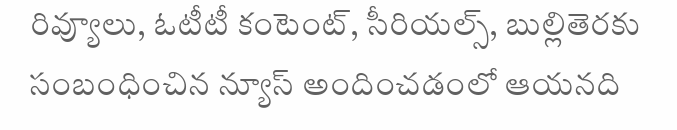రివ్యూలు, ఓటీటీ కంటెంట్, సీరియల్స్, బుల్లితెరకు సంబంధించిన న్యూస్ అందించడంలో ఆయనది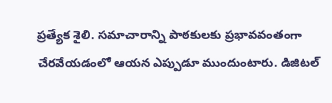ప్రత్యేక శైలి. సమాచారాన్ని పాఠకులకు ప్రభావవంతంగా చేరవేయడంలో ఆయన ఎప్పుడూ ముందుంటారు. డిజిటల్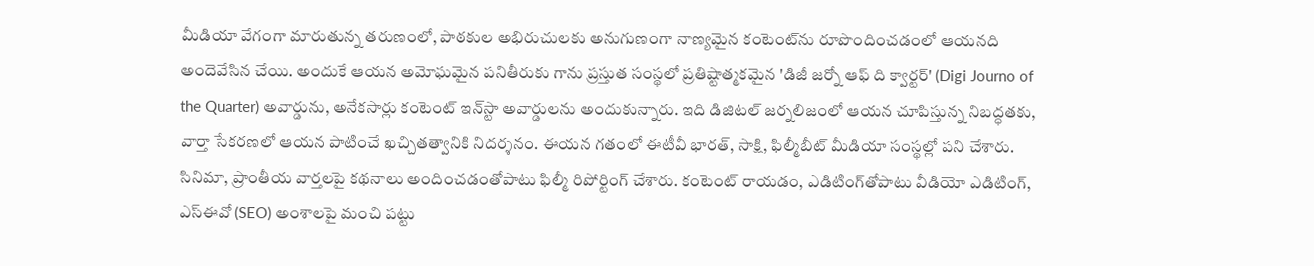మీడియా వేగంగా మారుతున్న తరుణంలో, పాఠకుల అభిరుచులకు అనుగుణంగా నాణ్యమైన కంటెంట్‌ను రూపొందించడంలో ఆయనది అందెవేసిన చేయి. అందుకే ఆయన అమోఘమైన పనితీరుకు గాను ప్రస్తుత సంస్థలో ప్రతిష్టాత్మకమైన 'డిజీ జర్నో ఆఫ్ ది క్వార్టర్' (Digi Journo of the Quarter) అవార్డును, అనేకసార్లు కంటెంట్ ఇన్‌స్టా అవార్డులను అందుకున్నారు. ఇది డిజిటల్ జర్నలిజంలో ఆయన చూపిస్తున్న నిబద్ధతకు, వార్తా సేకరణలో ఆయన పాటించే ఖచ్చితత్వానికి నిదర్శనం. ఈయన గతంలో ఈటీవీ భారత్, సాక్షి, ఫిల్మీబీట్ మీడియా సంస్థల్లో పని చేశారు. సినిమా, ప్రాంతీయ వార్తలపై కథనాలు అందించడంతోపాటు ఫిల్మీ రిపోర్టింగ్ చేశారు. కంటెంట్ రాయడం, ఎడిటింగ్‌తోపాటు వీడియో ఎడిటింగ్, ఎస్‌ఈవో (SEO) అంశాలపై మంచి పట్టు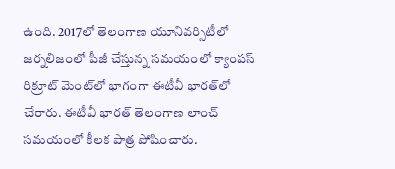ఉంది. 2017లో తెలంగాణ యూనివర్సిటీలో జర్నలిజంలో పీజీ చేస్తున్న సమయంలో క్యాంపస్ రిక్రూట్ మెంట్‌లో భాగంగా ఈటీవీ భారత్‌లో చేరారు. ఈటీవీ భారత్ తెలంగాణ లాంచ్ సమయంలో కీలక పాత్ర పోషించారు.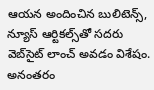ఆయన అందించిన బులిటెన్స్, న్యూస్ ఆర్టికల్స్‌తో సదరు వెబ్‌సైట్ లాంచ్ అవడం విశేషం. అనంతరం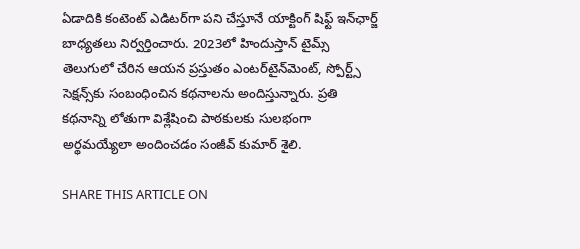ఏడాదికి కంటెంట్ ఎడిటర్‌గా పని చేస్తూనే యాక్టింగ్ షిఫ్ట్ ఇన్‌ఛార్జ్ బాధ్యతలు నిర్వర్తించారు. 2023లో హిందుస్తాన్ టైమ్స్ తెలుగులో చేరిన ఆయన ప్రస్తుతం ఎంటర్‌టైన్‌మెంట్, స్పోర్ట్స్ సెక్షన్స్‌కు సంబంధించిన కథనాలను అందిస్తున్నారు. ప్రతి కథనాన్ని లోతుగా విశ్లేషించి పాఠకులకు సులభంగా అర్థమయ్యేలా అందించడం సంజీవ్ కుమార్ శైలి.

SHARE THIS ARTICLE ON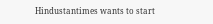Hindustantimes wants to start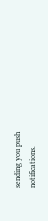sending you push notifications.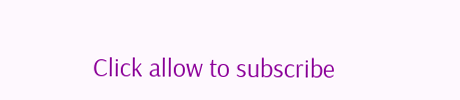Click allow to subscribe